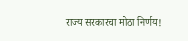राज्य सरकारचा मोठा निर्णय!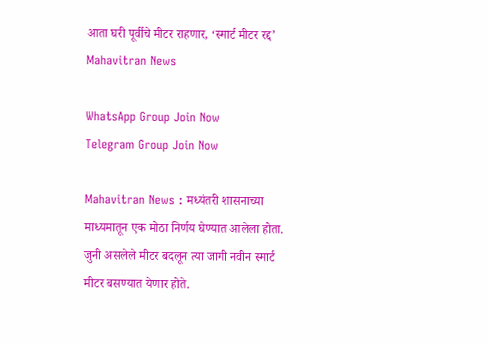आता घरी पूर्वीचे मीटर राहणार, ‘स्मार्ट मीटर रद्द’ Mahavitran News

WhatsApp Group Join Now
Telegram Group Join Now

Mahavitran News : मध्यंतरी शासनाच्या माध्यमातून एक मोठा निर्णय घेण्यात आलेला होता. जुनी असलेले मीटर बदलून त्या जागी नवीन स्मार्ट मीटर बसण्यात येणार होते.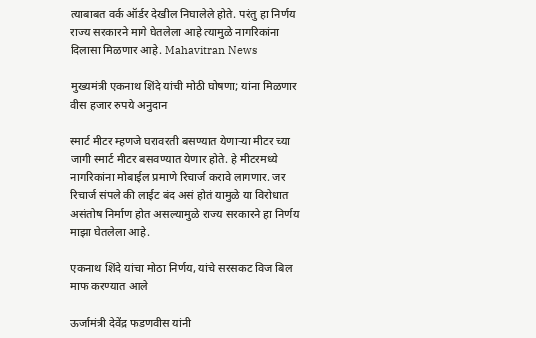त्याबाबत वर्क ऑर्डर देखील निघालेले होते. परंतु हा निर्णय राज्य सरकारने मागे घेतलेला आहे त्यामुळे नागरिकांना दिलासा मिळणार आहे. Mahavitran News

मुख्यमंत्री एकनाथ शिंदे यांची मोठी घोषणा; यांना मिळणार वीस हजार रुपये अनुदान

स्मार्ट मीटर म्हणजे घरावरती बसण्यात येणाऱ्या मीटर च्या जागी स्मार्ट मीटर बसवण्यात येणार होते. हे मीटरमध्ये नागरिकांना मोबाईल प्रमाणे रिचार्ज करावे लागणार. जर रिचार्ज संपले की लाईट बंद असं होतं यामुळे या विरोधात असंतोष निर्माण होत असल्यामुळे राज्य सरकारने हा निर्णय माझा घेतलेला आहे.

एकनाथ शिंदे यांचा मोठा निर्णय, यांचे सरसकट विज बिल माफ करण्यात आले

ऊर्जामंत्री देवेंद्र फडणवीस यांनी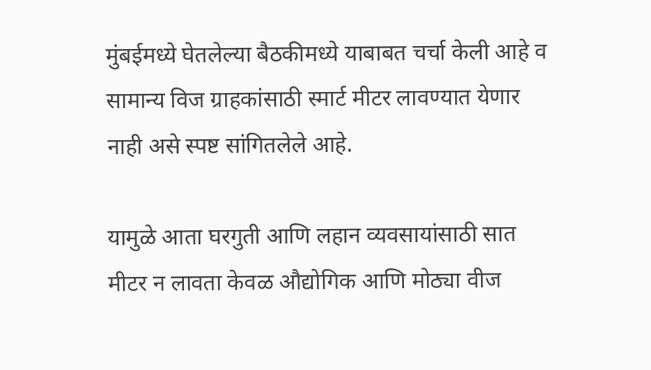मुंबईमध्ये घेतलेल्या बैठकीमध्ये याबाबत चर्चा केली आहे व सामान्य विज ग्राहकांसाठी स्मार्ट मीटर लावण्यात येणार नाही असे स्पष्ट सांगितलेले आहे.

यामुळे आता घरगुती आणि लहान व्यवसायांसाठी सात मीटर न लावता केवळ औद्योगिक आणि मोठ्या वीज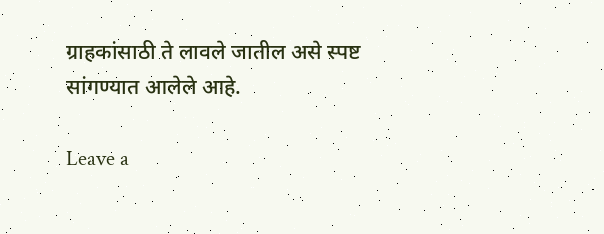ग्राहकांसाठी ते लावले जातील असे स्पष्ट सांगण्यात आलेले आहे.

Leave a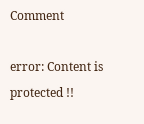Comment

error: Content is protected !!